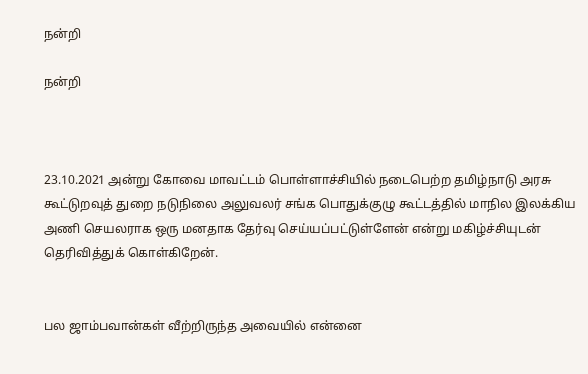நன்றி

நன்றி



23.10.2021 அன்று கோவை மாவட்டம் பொள்ளாச்சியில் நடைபெற்ற தமிழ்நாடு அரசு கூட்டுறவுத் துறை நடுநிலை அலுவலர் சங்க பொதுக்குழு கூட்டத்தில் மாநில இலக்கிய அணி செயலராக ஒரு மனதாக தேர்வு செய்யப்பட்டுள்ளேன் என்று மகிழ்ச்சியுடன் தெரிவித்துக் கொள்கிறேன்.


பல ஜாம்பவான்கள் வீற்றிருந்த அவையில் என்னை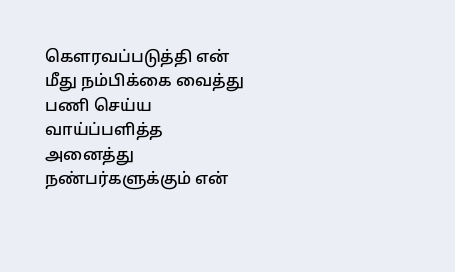கௌரவப்படுத்தி என் மீது நம்பிக்கை வைத்து பணி செய்ய வாய்ப்பளித்த அனைத்து நண்பர்களுக்கும் என்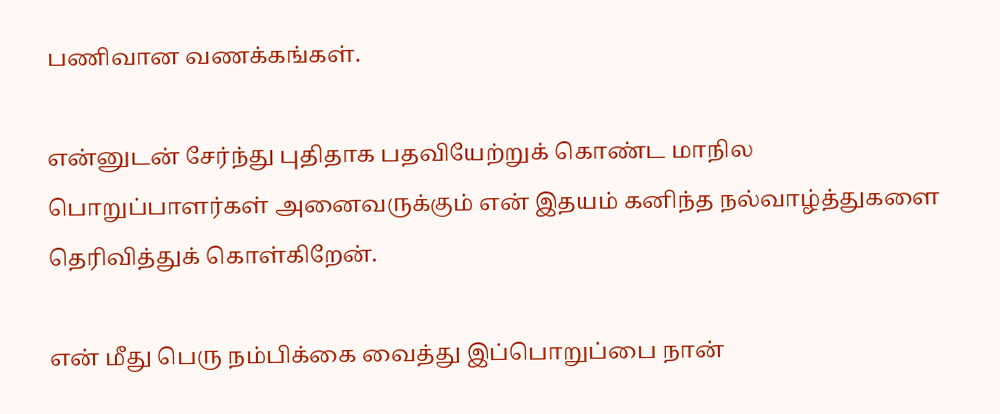பணிவான வணக்கங்கள்.

என்னுடன் சேர்ந்து புதிதாக பதவியேற்றுக் கொண்ட மாநில பொறுப்பாளர்கள் அனைவருக்கும் என் இதயம் கனிந்த நல்வாழ்த்துகளை தெரிவித்துக் கொள்கிறேன்.

என் மீது பெரு நம்பிக்கை வைத்து இப்பொறுப்பை நான்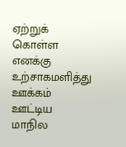ஏற்றுக் கொள்ள எனக்கு உற்சாகமளித்து ஊக்கம் ஊட்டிய மாநில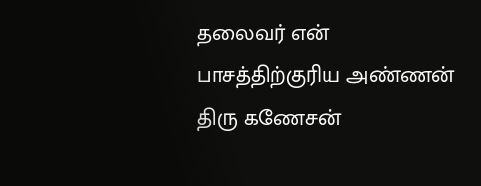தலைவர் என் பாசத்திற்குரிய அண்ணன் திரு கணேசன்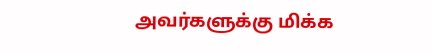அவர்களுக்கு மிக்க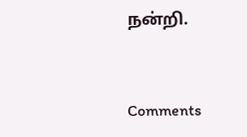நன்றி.


Comments